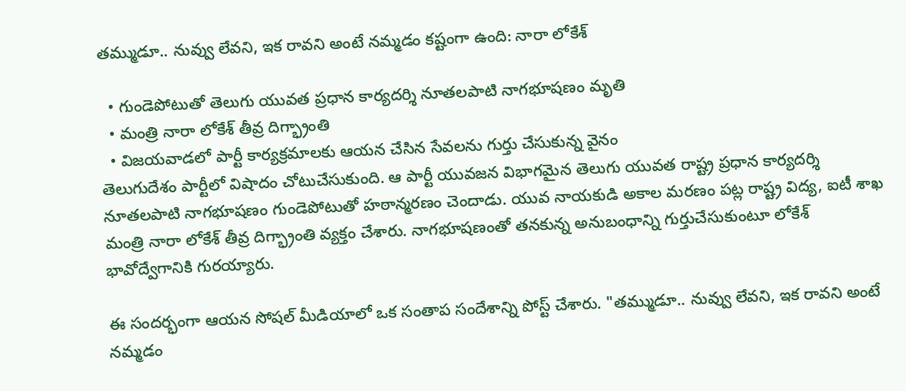తమ్ముడూ.. నువ్వు లేవని, ఇక రావని అంటే నమ్మడం కష్టంగా ఉంది: నారా లోకేశ్

  • గుండెపోటుతో తెలుగు యువత ప్రధాన కార్యదర్శి నూతలపాటి నాగభూషణం మృతి
  • మంత్రి నారా లోకేశ్ తీవ్ర దిగ్భ్రాంతి
  • విజయవాడలో పార్టీ కార్యక్రమాలకు ఆయన చేసిన సేవలను గుర్తు చేసుకున్న వైనం
తెలుగుదేశం పార్టీలో విషాదం చోటుచేసుకుంది. ఆ పార్టీ యువజన విభాగమైన తెలుగు యువత రాష్ట్ర ప్రధాన కార్యదర్శి నూతలపాటి నాగభూషణం గుండెపోటుతో హఠాన్మరణం చెందాడు. యువ నాయకుడి అకాల మరణం పట్ల రాష్ట్ర విద్య, ఐటీ శాఖ మంత్రి నారా లోకేశ్ తీవ్ర దిగ్భ్రాంతి వ్యక్తం చేశారు. నాగభూషణంతో తనకున్న అనుబంధాన్ని గుర్తుచేసుకుంటూ లోకేశ్ భావోద్వేగానికి గురయ్యారు.

ఈ సందర్భంగా ఆయన సోషల్ మీడియాలో ఒక సంతాప సందేశాన్ని పోస్ట్ చేశారు. "తమ్ముడూ.. నువ్వు లేవని, ఇక రావని అంటే నమ్మడం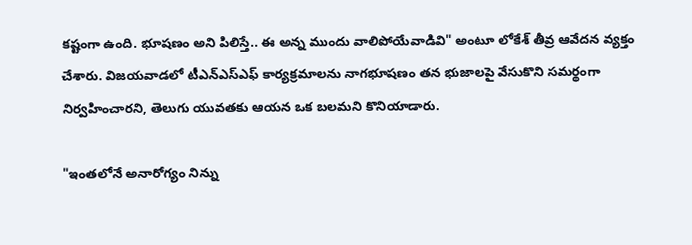కష్టంగా ఉంది. భూషణం అని పిలిస్తే.. ఈ అన్న ముందు వాలిపోయేవాడివి" అంటూ లోకేశ్ తీవ్ర ఆవేదన వ్యక్తం చేశారు. విజయవాడలో టీఎన్ఎస్ఎఫ్ కార్యక్రమాలను నాగభూషణం తన భుజాలపై వేసుకొని సమర్థంగా నిర్వహించారని, తెలుగు యువతకు ఆయన ఒక బలమని కొనియాడారు.

"ఇంతలోనే అనారోగ్యం నిన్ను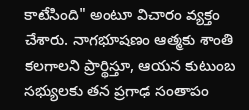కాటేసింది" అంటూ విచారం వ్యక్తం చేశారు. నాగభూషణం ఆత్మకు శాంతి కలగాలని ప్రార్థిస్తూ, ఆయన కుటుంబ సభ్యులకు తన ప్రగాఢ సంతాపం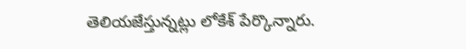తెలియజేస్తున్నట్లు లోకేశ్ పేర్కొన్నారు.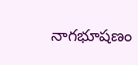నాగభూషణం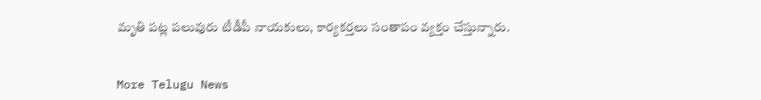మృతి పట్ల పలువురు టీడీపీ నాయకులు, కార్యకర్తలు సంతాపం వ్యక్తం చేస్తున్నారు.


More Telugu News